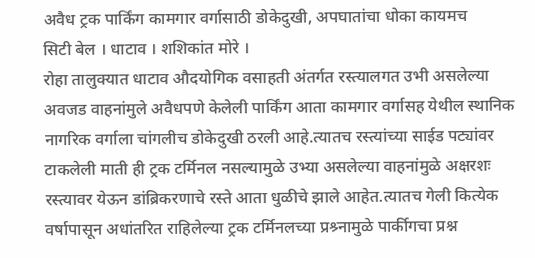अवैध ट्रक पार्किंग कामगार वर्गासाठी डोकेदुखी, अपघातांचा धोका कायमच
सिटी बेल । धाटाव । शशिकांत मोरे ।
रोहा तालुक्यात धाटाव औदयोगिक वसाहती अंतर्गत रस्त्यालगत उभी असलेल्या अवजड वाहनांमुले अवैधपणे केलेली पार्किंग आता कामगार वर्गासह येथील स्थानिक नागरिक वर्गाला चांगलीच डोकेदुखी ठरली आहे.त्यातच रस्त्यांच्या साईड पट्यांवर टाकलेली माती ही ट्रक टर्मिनल नसल्यामुळे उभ्या असलेल्या वाहनांमुळे अक्षरशः रस्त्यावर येऊन डांब्रिकरणाचे रस्ते आता धुळीचे झाले आहेत.त्यातच गेली कित्येक वर्षापासून अधांतरित राहिलेल्या ट्रक टर्मिनलच्या प्रश्र्नामुळे पार्कीगचा प्रश्न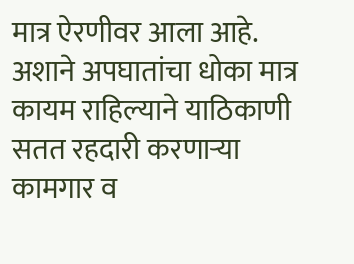मात्र ऐरणीवर आला आहे.
अशाने अपघातांचा धोका मात्र कायम राहिल्याने याठिकाणी सतत रहदारी करणाऱ्या कामगार व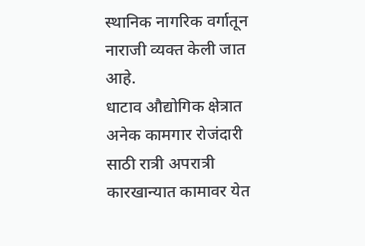स्थानिक नागरिक वर्गातून नाराजी व्यक्त केली जात आहे.
धाटाव औद्योगिक क्षेत्रात अनेक कामगार रोजंदारी साठी रात्री अपरात्री कारखान्यात कामावर येत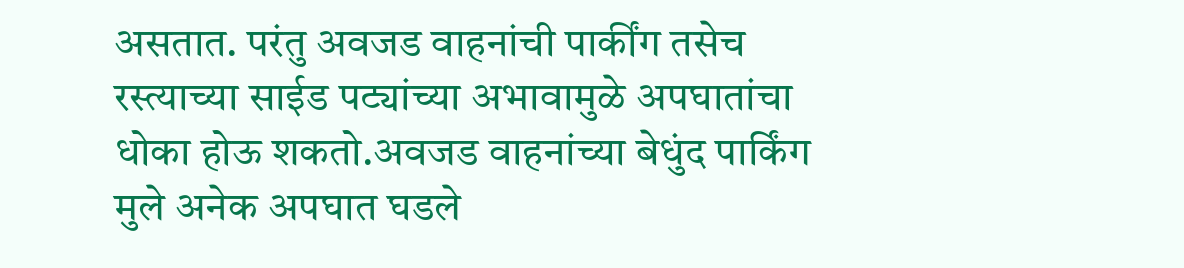असतात. परंतु अवजड वाहनांची पार्कींग तसेच रस्त्याच्या साईड पट्यांच्या अभावामुळे अपघातांचा धोका होऊ शकतो.अवजड वाहनांच्या बेधुंद पार्किंग मुले अनेक अपघात घडले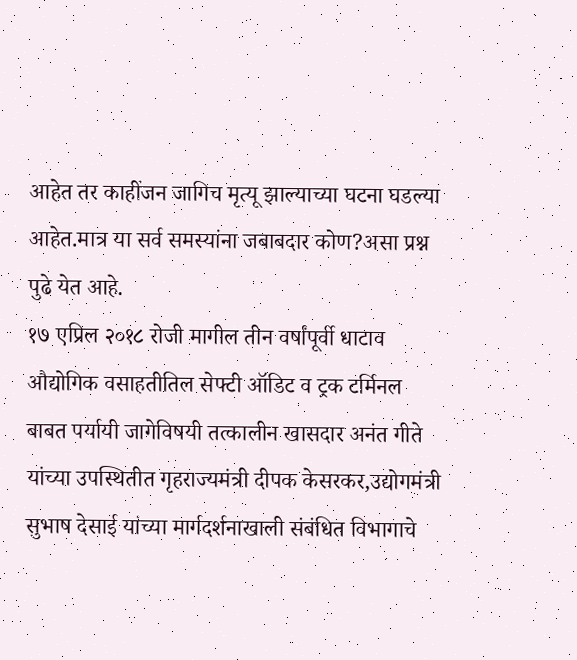आहेत तर काहींजन जागिच मृत्यू झाल्याच्या घटना घडल्या आहेत.मात्र या सर्व समस्यांना जबाबदार कोण?असा प्रश्न पुढे येत आहे.
१७ एप्रिल २०१८ रोजी मागील तीन वर्षांपूर्वी धाटाव औद्योगिक वसाहतीतिल सेफ्टी ऑडिट व ट्रक टर्मिनल बाबत पर्यायी जागेविषयी तत्कालीन खासदार अनंत गीते यांच्या उपस्थितीत गृहराज्यमंत्री दीपक केसरकर,उद्योगमंत्री सुभाष देसाई यांच्या मार्गदर्शनाखाली संबंधित विभागाचे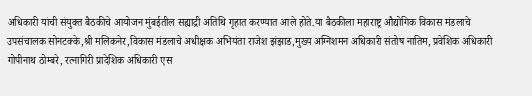अधिकारी यांची संयुक्त बैठकीचे आयोजन मुंबईतील सह्याद्री अतिथि गृहात करण्यात आले होते.या बैठकीला महाराष्ट्र औद्योगिक विकास मंडलाचे उपसंचालक सोनटक्के,श्री मलिकनेर,विकास मंडलाचे अधीक्षक अभियंता राजेश झंझाड,मुख्य अग्निशमन अधिकारी संतोष नातिम, प्रवेशिक अधिकारी गोपीनाथ ठोम्बरे, रत्नागिरी प्रादेशिक अधिकारी एस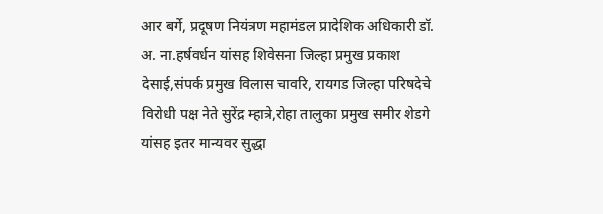आर बर्गे, प्रदूषण नियंत्रण महामंडल प्रादेशिक अधिकारी डॉ. अ. ना.हर्षवर्धन यांसह शिवेसना जिल्हा प्रमुख प्रकाश देसाई,संपर्क प्रमुख विलास चावरि, रायगड जिल्हा परिषदेचे विरोधी पक्ष नेते सुरेंद्र म्हात्रे,रोहा तालुका प्रमुख समीर शेडगे यांसह इतर मान्यवर सुद्धा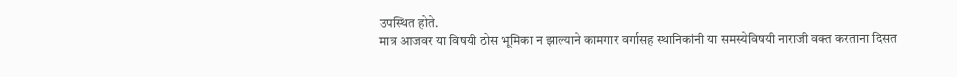उपस्थित होते.
मात्र आजवर या विषयी ठोस भूमिका न झाल्याने कामगार वर्गासह स्थानिकांनी या समस्येविषयी नाराजी वक्त करताना दिसत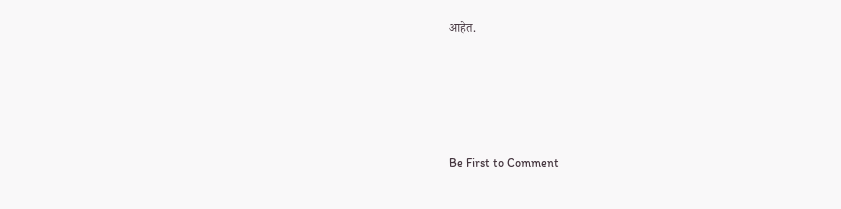आहेत.








Be First to Comment